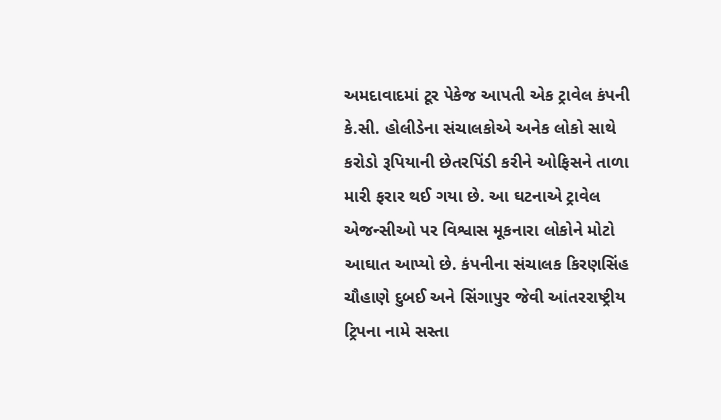અમદાવાદમાં ટૂર પેકેજ આપતી એક ટ્રાવેલ કંપની કે.સી. હોલીડેના સંચાલકોએ અનેક લોકો સાથે કરોડો રૂપિયાની છેતરપિંડી કરીને ઓફિસને તાળા મારી ફરાર થઈ ગયા છે. આ ઘટનાએ ટ્રાવેલ એજન્સીઓ પર વિશ્વાસ મૂકનારા લોકોને મોટો આઘાત આપ્યો છે. કંપનીના સંચાલક કિરણસિંહ ચૌહાણે દુબઈ અને સિંગાપુર જેવી આંતરરાષ્ટ્રીય ટ્રિપના નામે સસ્તા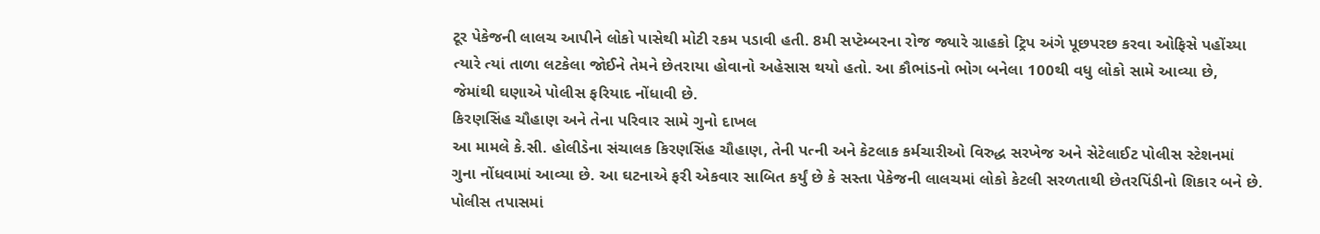ટૂર પેકેજની લાલચ આપીને લોકો પાસેથી મોટી રકમ પડાવી હતી. 8મી સપ્ટેમ્બરના રોજ જ્યારે ગ્રાહકો ટ્રિપ અંગે પૂછપરછ કરવા ઓફિસે પહોંચ્યા ત્યારે ત્યાં તાળા લટકેલા જોઈને તેમને છેતરાયા હોવાનો અહેસાસ થયો હતો. આ કૌભાંડનો ભોગ બનેલા 100થી વધુ લોકો સામે આવ્યા છે, જેમાંથી ઘણાએ પોલીસ ફરિયાદ નોંધાવી છે.
કિરણસિંહ ચૌહાણ અને તેના પરિવાર સામે ગુનો દાખલ
આ મામલે કે.સી. હોલીડેના સંચાલક કિરણસિંહ ચૌહાણ, તેની પત્ની અને કેટલાક કર્મચારીઓ વિરુદ્ધ સરખેજ અને સેટેલાઈટ પોલીસ સ્ટેશનમાં ગુના નોંધવામાં આવ્યા છે. આ ઘટનાએ ફરી એકવાર સાબિત કર્યું છે કે સસ્તા પેકેજની લાલચમાં લોકો કેટલી સરળતાથી છેતરપિંડીનો શિકાર બને છે. પોલીસ તપાસમાં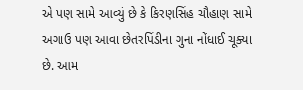એ પણ સામે આવ્યું છે કે કિરણસિંહ ચૌહાણ સામે અગાઉ પણ આવા છેતરપિંડીના ગુના નોંધાઈ ચૂક્યા છે. આમ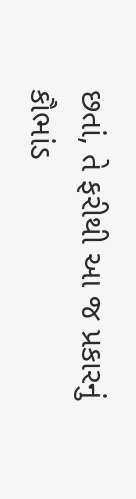છતાં, તે ફરીથી આ જ પ્રકારનું કૌભાંડ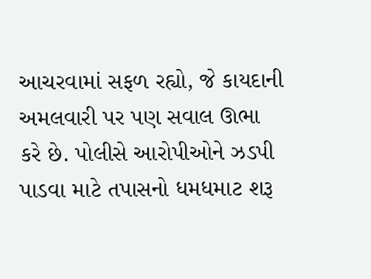આચરવામાં સફળ રહ્યો, જે કાયદાની અમલવારી પર પણ સવાલ ઊભા કરે છે. પોલીસે આરોપીઓને ઝડપી પાડવા માટે તપાસનો ધમધમાટ શરૂ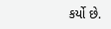કર્યો છે.